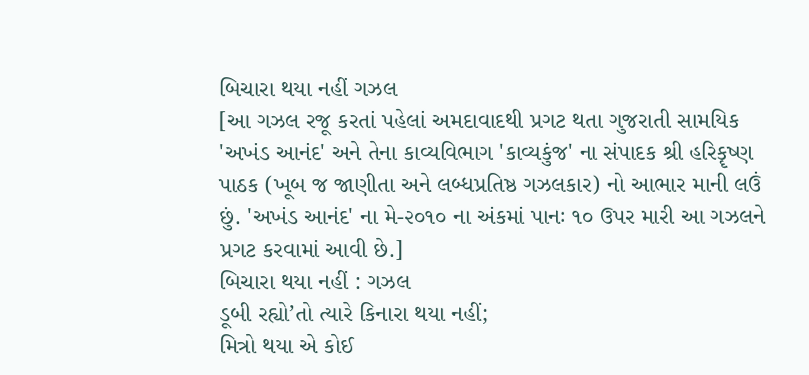બિચારા થયા નહીં ગઝલ
[આ ગઝલ રજૂ કરતાં પહેલાં અમદાવાદથી પ્રગટ થતા ગુજરાતી સામયિક 'અખંડ આનંદ' અને તેના કાવ્યવિભાગ 'કાવ્યકુંજ' ના સંપાદક શ્રી હરિકૄષ્ણ પાઠક (ખૂબ જ જાણીતા અને લબ્ધપ્રતિષ્ઠ ગઝલકાર) નો આભાર માની લઉં છું. 'અખંડ આનંદ' ના મે-૨૦૧૦ ના અંકમાં પાનઃ ૧૦ ઉપર મારી આ ગઝલને પ્રગટ કરવામાં આવી છે.]
બિચારા થયા નહીં : ગઝલ
ડૂબી રહ્યો’તો ત્યારે કિનારા થયા નહીં;
મિત્રો થયા એ કોઈ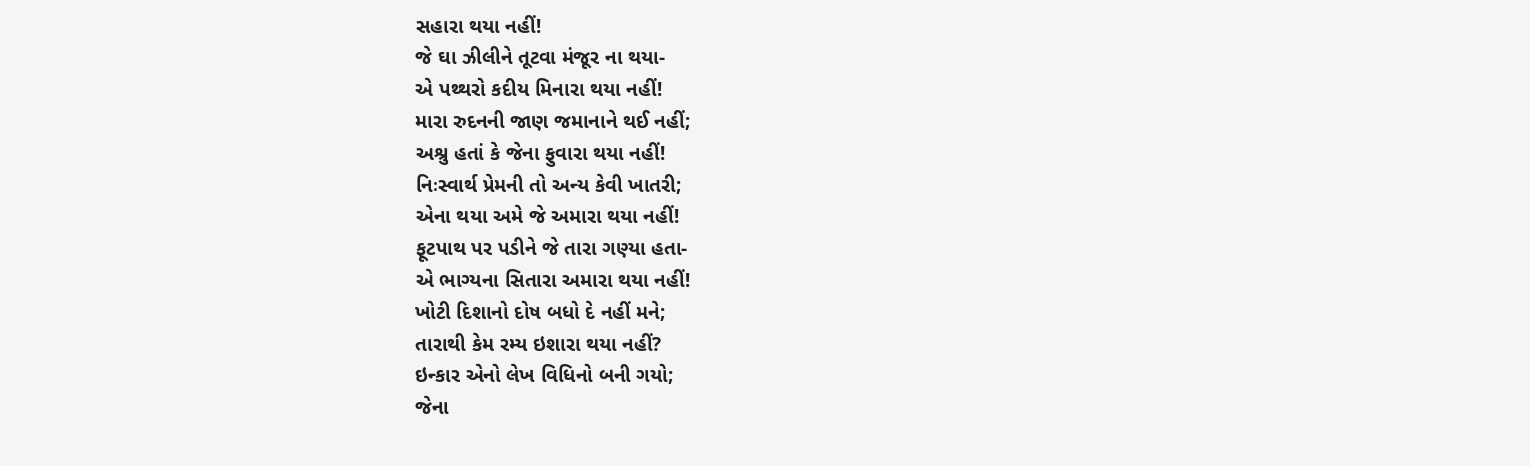સહારા થયા નહીં!
જે ઘા ઝીલીને તૂટવા મંજૂર ના થયા-
એ પથ્થરો કદીય મિનારા થયા નહીં!
મારા રુદનની જાણ જમાનાને થઈ નહીં;
અશ્રુ હતાં કે જેના ફુવારા થયા નહીં!
નિઃસ્વાર્થ પ્રેમની તો અન્ય કેવી ખાતરી;
એના થયા અમે જે અમારા થયા નહીં!
ફૂટપાથ પર પડીને જે તારા ગણ્યા હતા-
એ ભાગ્યના સિતારા અમારા થયા નહીં!
ખોટી દિશાનો દોષ બધો દે નહીં મને;
તારાથી કેમ રમ્ય ઇશારા થયા નહીં?
ઇન્કાર એનો લેખ વિધિનો બની ગયો;
જેના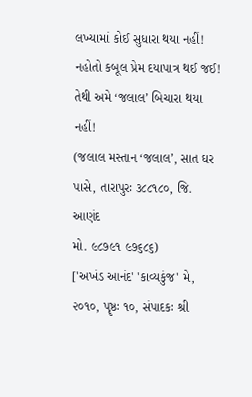લખ્યામાં કોઈ સુધારા થયા નહીં!
નહોતો કબૂલ પ્રેમ દયાપાત્ર થઈ જઈ!
તેથી અમે ‘જલાલ’ બિચારા થયા નહીં!
(જલાલ મસ્તાન ‘જલાલ’, સાત ઘર પાસે, તારાપુરઃ ૩૮૮૧૮૦, જિ. આણંદ
મો. ૯૮૭૯૧ ૯૭૬૮૬)
['અખંડ આનંદ' 'કાવ્યકુંજ' મે, ૨૦૧૦, પૄષ્ઠઃ ૧૦, સંપાદકઃ શ્રી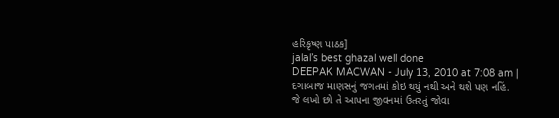હરિકૃષ્ણ પાઠક]
jalal’s best ghazal well done
DEEPAK MACWAN - July 13, 2010 at 7:08 am |
દગાબાજ માણસનું જગતમાં કોઇ થયું નથી અને થશે પણ નહિં. જે લખો છો તે આપના જીવનમાં ઉતરતું જોવા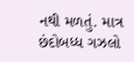નથી મળતું. માત્ર છંદોબધ્ધ ગઝલો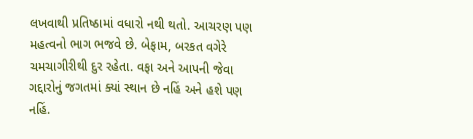લખવાથી પ્રતિષ્ઠામાં વધારો નથી થતો. આચરણ પણ મહત્વનો ભાગ ભજવે છે. બેફામ, બરકત વગેરે ચમચાગીરીથી દુર રહેતા. વફા અને આપની જેવા ગદ્દારોનું જગતમાં ક્યાં સ્થાન છે નહિં અને હશે પણ નહિં.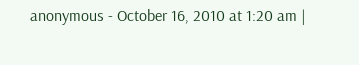anonymous - October 16, 2010 at 1:20 am |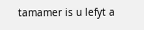tamamer is u lefyt a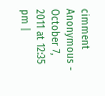cimment
Anonymous - October 7, 2011 at 12:35 pm |